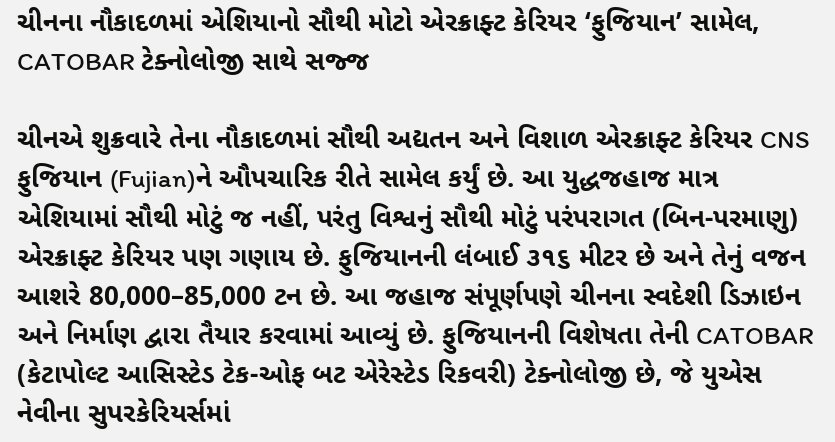ચીનના નૌકાદળમાં એશિયાનો સૌથી મોટો એરક્રાફ્ટ કેરિયર ‘ફુજિયાન’ સામેલ, CATOBAR ટેક્નોલોજી સાથે સજ્જ

ચીનએ શુક્રવારે તેના નૌકાદળમાં સૌથી અદ્યતન અને વિશાળ એરક્રાફ્ટ કેરિયર CNS ફુજિયાન (Fujian)ને ઔપચારિક રીતે સામેલ કર્યું છે. આ યુદ્ધજહાજ માત્ર એશિયામાં સૌથી મોટું જ નહીં, પરંતુ વિશ્વનું સૌથી મોટું પરંપરાગત (બિન-પરમાણુ) એરક્રાફ્ટ કેરિયર પણ ગણાય છે. ફુજિયાનની લંબાઈ ૩૧૬ મીટર છે અને તેનું વજન આશરે 80,000–85,000 ટન છે. આ જહાજ સંપૂર્ણપણે ચીનના સ્વદેશી ડિઝાઇન અને નિર્માણ દ્વારા તૈયાર કરવામાં આવ્યું છે. ફુજિયાનની વિશેષતા તેની CATOBAR (કેટાપોલ્ટ આસિસ્ટેડ ટેક-ઓફ બટ એરેસ્ટેડ રિકવરી) ટેક્નોલોજી છે, જે યુએસ નેવીના સુપરકેરિયર્સમાં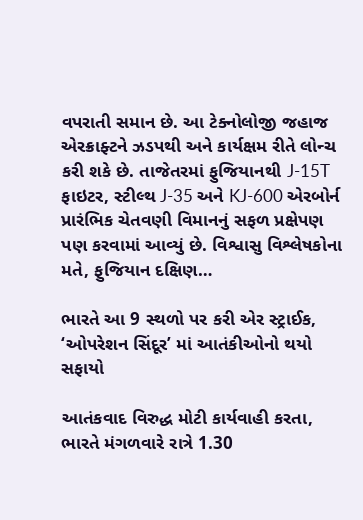વપરાતી સમાન છે. આ ટેક્નોલોજી જહાજ એરક્રાફ્ટને ઝડપથી અને કાર્યક્ષમ રીતે લોન્ચ કરી શકે છે. તાજેતરમાં ફુજિયાનથી J-15T ફાઇટર, સ્ટીલ્થ J-35 અને KJ-600 એરબોર્ન પ્રારંભિક ચેતવણી વિમાનનું સફળ પ્રક્ષેપણ પણ કરવામાં આવ્યું છે. વિશ્વાસુ વિશ્લેષકોના મતે, ફુજિયાન દક્ષિણ…

ભારતે આ 9 સ્થળો પર કરી એર સ્ટ્રાઈક, ‘ઓપરેશન સિંદૂર’ માં આતંકીઓનો થયો સફાયો

આતંકવાદ વિરુદ્ધ મોટી કાર્યવાહી કરતા, ભારતે મંગળવારે રાત્રે 1.30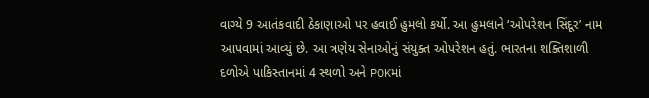વાગ્યે 9 આતંકવાદી ઠેકાણાઓ પર હવાઈ હુમલો કર્યો. આ હુમલાને ‘ઓપરેશન સિંદૂર’ નામ આપવામાં આવ્યું છે. આ ત્રણેય સેનાઓનું સંયુક્ત ઓપરેશન હતું. ભારતના શક્તિશાળી દળોએ પાકિસ્તાનમાં 4 સ્થળો અને POKમાં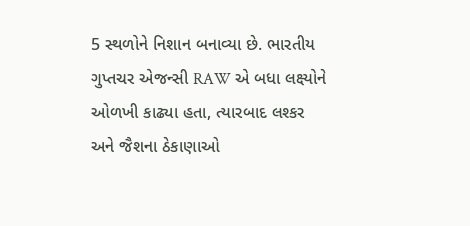5 સ્થળોને નિશાન બનાવ્યા છે. ભારતીય ગુપ્તચર એજન્સી RAW એ બધા લક્ષ્યોને ઓળખી કાઢ્યા હતા, ત્યારબાદ લશ્કર અને જૈશના ઠેકાણાઓ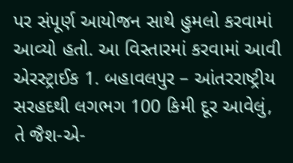પર સંપૂર્ણ આયોજન સાથે હુમલો કરવામાં આવ્યો હતો. આ વિસ્તારમાં કરવામાં આવી એરસ્ટ્રાઈક 1. બહાવલપુર – આંતરરાષ્ટ્રીય સરહદથી લગભગ 100 કિમી દૂર આવેલું, તે જૈશ-એ-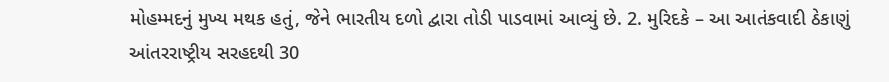મોહમ્મદનું મુખ્ય મથક હતું, જેને ભારતીય દળો દ્વારા તોડી પાડવામાં આવ્યું છે. 2. મુરિદકે – આ આતંકવાદી ઠેકાણું આંતરરાષ્ટ્રીય સરહદથી 30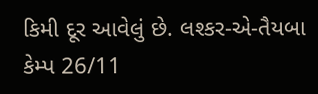કિમી દૂર આવેલું છે. લશ્કર-એ-તૈયબા કેમ્પ 26/11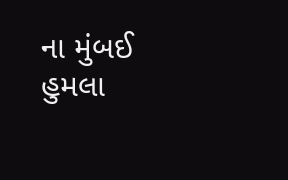ના મુંબઈ હુમલા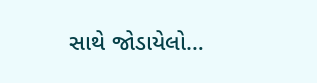સાથે જોડાયેલો…